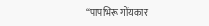“पापभिरू गोंयकार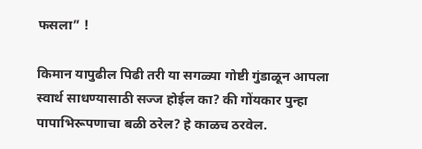फसला” !

किमान यापुढील पिढी तरी या सगळ्या गोष्टी गुंडाळून आपला स्वार्थ साधण्यासाठी सज्ज होईल का? की गोंयकार पुन्हा पापाभिरूपणाचा बळी ठरेल? हे काळच ठरवेल.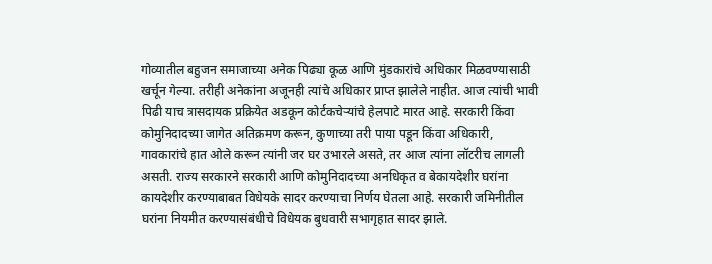गोव्यातील बहुजन समाजाच्या अनेक पिढ्या कूळ आणि मुंडकारांचे अधिकार मिळवण्यासाठी खर्चून गेल्या. तरीही अनेकांना अजूनही त्यांचे अधिकार प्राप्त झालेले नाहीत. आज त्यांची भावी पिढी याच त्रासदायक प्रक्रियेत अडकून कोर्टकचेऱ्यांचे हेलपाटे मारत आहे. सरकारी किंवा कोमुनिदादच्या जागेत अतिक्रमण करून, कुणाच्या तरी पाया पडून किंवा अधिकारी, गावकारांचे हात ओले करून त्यांनी जर घर उभारले असते, तर आज त्यांना लॉटरीच लागली असती. राज्य सरकारने सरकारी आणि कोमुनिदादच्या अनधिकृत व बेकायदेशीर घरांना कायदेशीर करण्याबाबत विधेयके सादर करण्याचा निर्णय घेतला आहे. सरकारी जमिनीतील घरांना नियमीत करण्यासंबंधीचे विधेयक बुधवारी सभागृहात सादर झाले.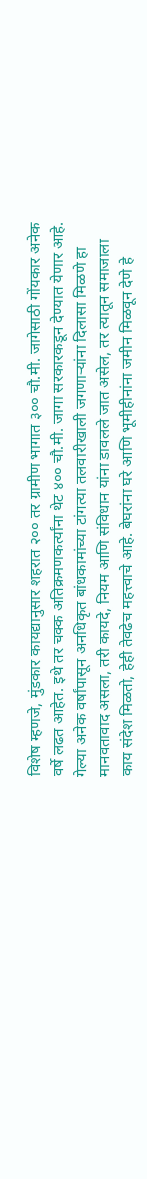विशेष म्हणजे, मुंडकार कायद्यानुसार शहरात २०० तर ग्रामीण भागात ३०० चौ.मी. जागेसाठी गोंयकार अनेक वर्षे लढत आहेत. इथे तर चक्क अतिक्रमणकर्त्यांना थेट ४०० चौ.मी. जागा सरकारकडून देण्यात येणार आहे. गेल्या अनेक वर्षांपासून अनधिकृत बांधकामांच्या टांगत्या तलवारीखाली जगणाऱ्यांना दिलासा मिळणे हा मानवतावाद असला, तरी कायदे, नियम आणि संविधान यांना डावलले जात असेल, तर त्यातून समाजाला काय संदेश मिळतो, हेही तेवढेच महत्त्वाचे आहे. बेघरांना घरे आणि भूमीहीनांना जमीन मिळवून देणे हे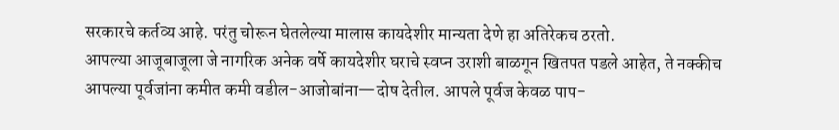सरकारचे कर्तव्य आहे. परंतु चोरून घेतलेल्या मालास कायदेशीर मान्यता देणे हा अतिरेकच ठरतो.
आपल्या आजूबाजूला जे नागरिक अनेक वर्षे कायदेशीर घराचे स्वप्न उराशी बाळगून खितपत पडले आहेत, ते नक्कीच आपल्या पूर्वजांना कमीत कमी वडील-आजोबांना—दोष देतील. आपले पूर्वज केवळ पाप-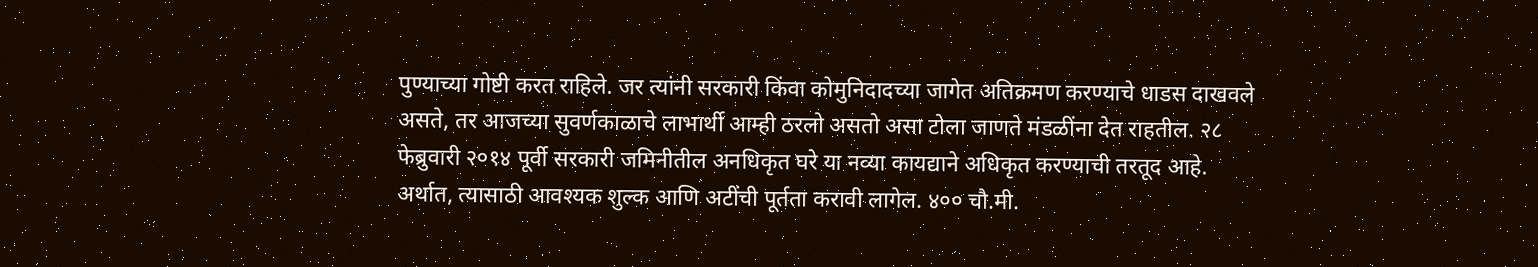पुण्याच्या गोष्टी करत राहिले. जर त्यांनी सरकारी किंवा कोमुनिदादच्या जागेत अतिक्रमण करण्याचे धाडस दाखवले असते, तर आजच्या सुवर्णकाळाचे लाभार्थी आम्ही ठरलो असतो असा टोला जाणते मंडळींना देत राहतील. २८ फेब्रुवारी २०१४ पूर्वी सरकारी जमिनीतील अनधिकृत घरे या नव्या कायद्याने अधिकृत करण्याची तरतूद आहे. अर्थात, त्यासाठी आवश्यक शुल्क आणि अटींची पूर्तता करावी लागेल. ४०० चौ.मी.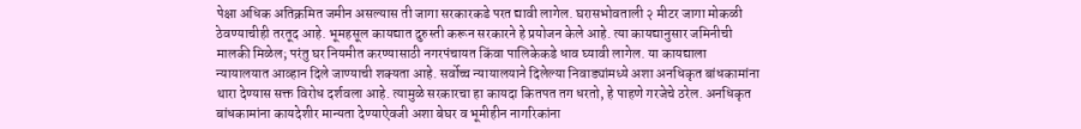पेक्षा अधिक अतिक्रमित जमीन असल्यास ती जागा सरकारकडे परत द्यावी लागेल. घरासभोवताली २ मीटर जागा मोकळी ठेवण्याचीही तरतूद आहे. भूमहसूल कायद्यात दुरुस्ती करून सरकारने हे प्रयोजन केले आहे. त्या कायद्यानुसार जमिनीची मालकी मिळेल; परंतु घर नियमीत करण्यासाठी नगरपंचायत किंवा पालिकेकडे धाव घ्यावी लागेल. या कायद्याला न्यायालयात आव्हान दिले जाण्याची शक्यता आहे. सर्वोच्च न्यायालयाने दिलेल्या निवाड्यांमध्ये अशा अनधिकृत बांधकामांना थारा देण्यास सक्त विरोध दर्शवला आहे. त्यामुळे सरकारचा हा कायदा कितपत तग धरतो, हे पाहणे गरजेचे ठरेल. अनधिकृत बांधकामांना कायदेशीर मान्यता देण्याऐवजी अशा बेघर व भूमीहीन नागरिकांना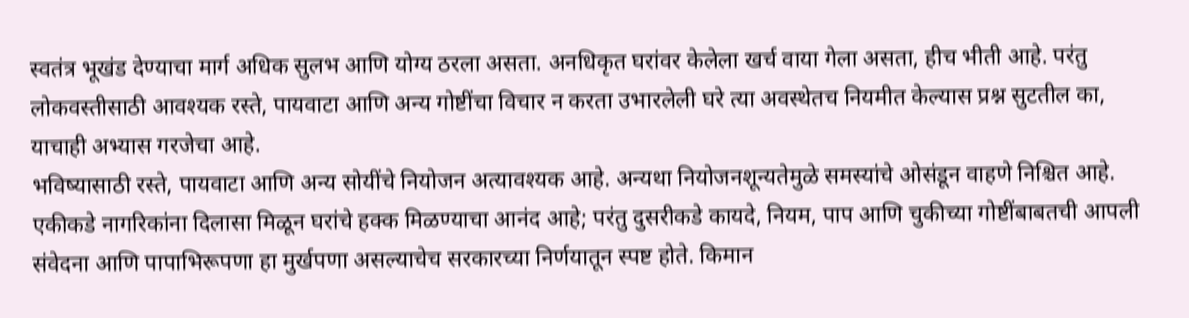स्वतंत्र भूखंड देण्याचा मार्ग अधिक सुलभ आणि योग्य ठरला असता. अनधिकृत घरांवर केलेला खर्च वाया गेला असता, हीच भीती आहे. परंतु लोकवस्तीसाठी आवश्यक रस्ते, पायवाटा आणि अन्य गोष्टींचा विचार न करता उभारलेली घरे त्या अवस्थेतच नियमीत केल्यास प्रश्न सुटतील का, याचाही अभ्यास गरजेचा आहे.
भविष्यासाठी रस्ते, पायवाटा आणि अन्य सोयींचे नियोजन अत्यावश्यक आहे. अन्यथा नियोजनशून्यतेमुळे समस्यांचे ओसंडून वाहणे निश्चित आहे. एकीकडे नागरिकांना दिलासा मिळून घरांचे हक्क मिळण्याचा आनंद आहे; परंतु दुसरीकडे कायदे, नियम, पाप आणि चुकीच्या गोष्टींबाबतची आपली संवेदना आणि पापाभिरूपणा हा मुर्खपणा असल्याचेच सरकारच्या निर्णयातून स्पष्ट होते. किमान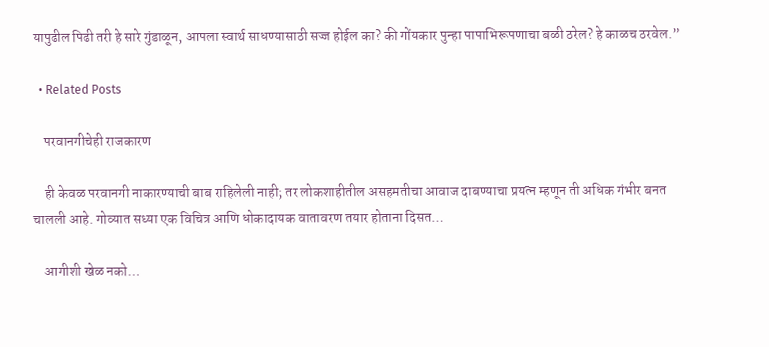यापुढील पिढी तरी हे सारे गुंडाळून, आपला स्वार्थ साधण्यासाठी सज्ज होईल का? की गोंयकार पुन्हा पापाभिरूपणाचा बळी ठरेल? हे काळच ठरवेल.”

  • Related Posts

    परवानगीचेही राजकारण

    ही केवळ परवानगी नाकारण्याची बाब राहिलेली नाही; तर लोकशाहीतील असहमतीचा आवाज दाबण्याचा प्रयत्न म्हणून ती अधिक गंभीर बनत चालली आहे. गोव्यात सध्या एक विचित्र आणि धोकादायक वातावरण तयार होताना दिसत…

    आगीशी खेळ नको…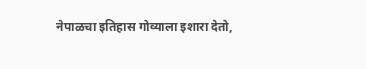नेपाळचा इतिहास गोव्याला इशारा देतो,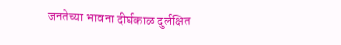जनतेच्या भावना दीर्घकाळ दुर्लक्षित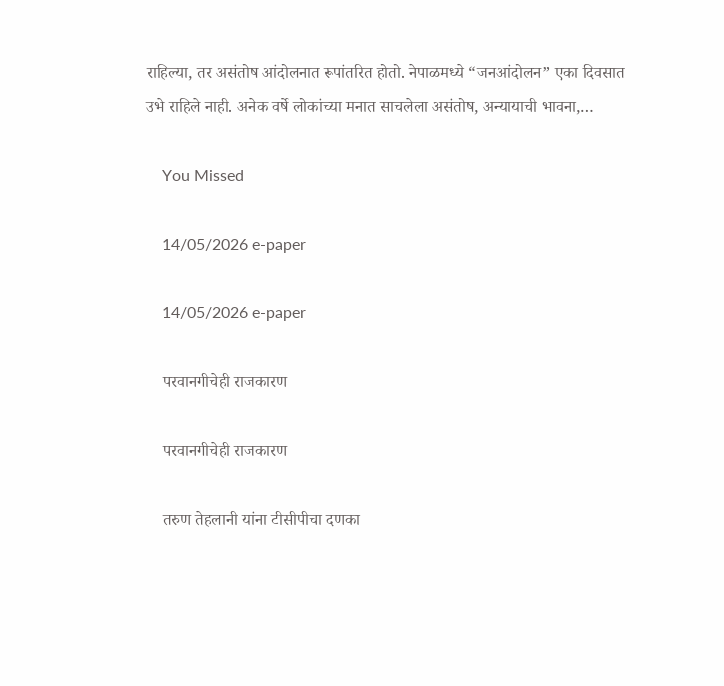राहिल्या, तर असंतोष आंदोलनात रूपांतरित होतो. नेपाळमध्ये “जनआंदोलन” एका दिवसात उभे राहिले नाही. अनेक वर्षे लोकांच्या मनात साचलेला असंतोष, अन्यायाची भावना,…

    You Missed

    14/05/2026 e-paper

    14/05/2026 e-paper

    परवानगीचेही राजकारण

    परवानगीचेही राजकारण

    तरुण तेहलानी यांना टीसीपीचा दणका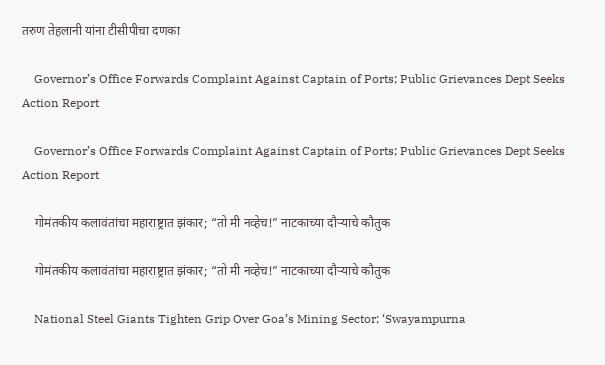तरुण तेहलानी यांना टीसीपीचा दणका

    Governor’s Office Forwards Complaint Against Captain of Ports; Public Grievances Dept Seeks Action Report

    Governor’s Office Forwards Complaint Against Captain of Ports; Public Grievances Dept Seeks Action Report

    गोमंतकीय कलावंतांचा महाराष्ट्रात झंकार; “तो मी नव्हेच!” नाटकाच्या दौऱ्याचे कौतुक

    गोमंतकीय कलावंतांचा महाराष्ट्रात झंकार; “तो मी नव्हेच!” नाटकाच्या दौऱ्याचे कौतुक

    National Steel Giants Tighten Grip Over Goa’s Mining Sector; ‘Swayampurna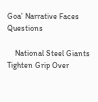Goa’ Narrative Faces Questions

    National Steel Giants Tighten Grip Over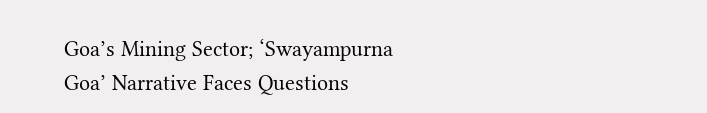Goa’s Mining Sector; ‘Swayampurna Goa’ Narrative Faces Questions